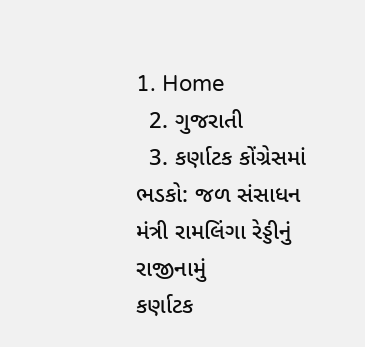1. Home
  2. ગુજરાતી
  3. કર્ણાટક કોંગ્રેસમાં ભડકો: જળ સંસાધન મંત્રી રામલિંગા રેડ્ડીનું રાજીનામું
કર્ણાટક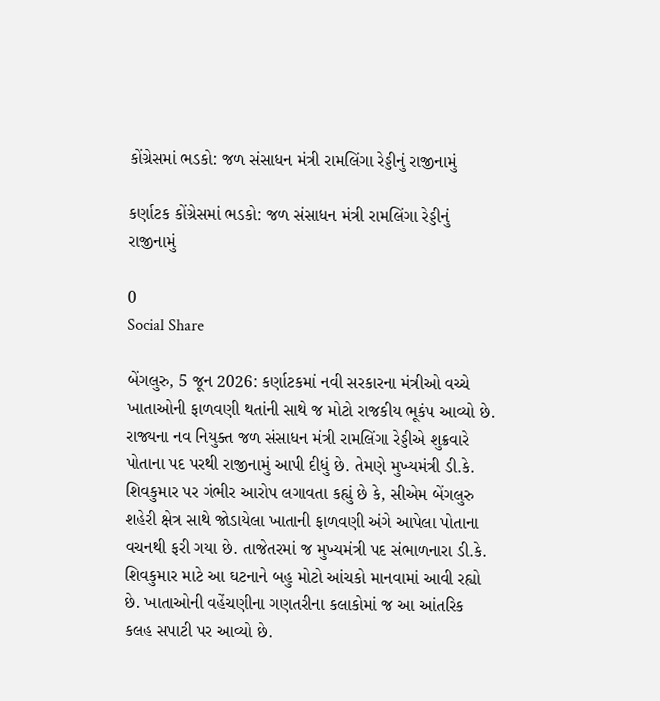કોંગ્રેસમાં ભડકો: જળ સંસાધન મંત્રી રામલિંગા રેડ્ડીનું રાજીનામું

કર્ણાટક કોંગ્રેસમાં ભડકો: જળ સંસાધન મંત્રી રામલિંગા રેડ્ડીનું રાજીનામું

0
Social Share

બેંગલુરુ, 5 જૂન 2026: કર્ણાટકમાં નવી સરકારના મંત્રીઓ વચ્ચે ખાતાઓની ફાળવણી થતાંની સાથે જ મોટો રાજકીય ભૂકંપ આવ્યો છે. રાજ્યના નવ નિયુક્ત જળ સંસાધન મંત્રી રામલિંગા રેડ્ડીએ શુક્રવારે પોતાના પદ પરથી રાજીનામું આપી દીધું છે. તેમણે મુખ્યમંત્રી ડી.કે. શિવકુમાર પર ગંભીર આરોપ લગાવતા કહ્યું છે કે, સીએમ બેંગલુરુ શહેરી ક્ષેત્ર સાથે જોડાયેલા ખાતાની ફાળવણી અંગે આપેલા પોતાના વચનથી ફરી ગયા છે. તાજેતરમાં જ મુખ્યમંત્રી પદ સંભાળનારા ડી.કે. શિવકુમાર માટે આ ઘટનાને બહુ મોટો આંચકો માનવામાં આવી રહ્યો છે. ખાતાઓની વહેંચણીના ગણતરીના કલાકોમાં જ આ આંતરિક કલહ સપાટી પર આવ્યો છે.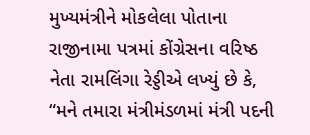મુખ્યમંત્રીને મોકલેલા પોતાના રાજીનામા પત્રમાં કોંગ્રેસના વરિષ્ઠ નેતા રામલિંગા રેડ્ડીએ લખ્યું છે કે, “મને તમારા મંત્રીમંડળમાં મંત્રી પદની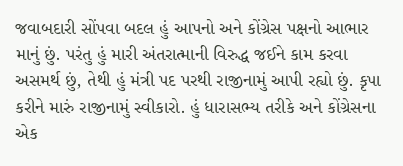જવાબદારી સોંપવા બદલ હું આપનો અને કોંગ્રેસ પક્ષનો આભાર માનું છું. પરંતુ હું મારી અંતરાત્માની વિરુદ્ધ જઈને કામ કરવા અસમર્થ છું, તેથી હું મંત્રી પદ પરથી રાજીનામું આપી રહ્યો છું. કૃપા કરીને મારું રાજીનામું સ્વીકારો. હું ધારાસભ્ય તરીકે અને કોંગ્રેસના એક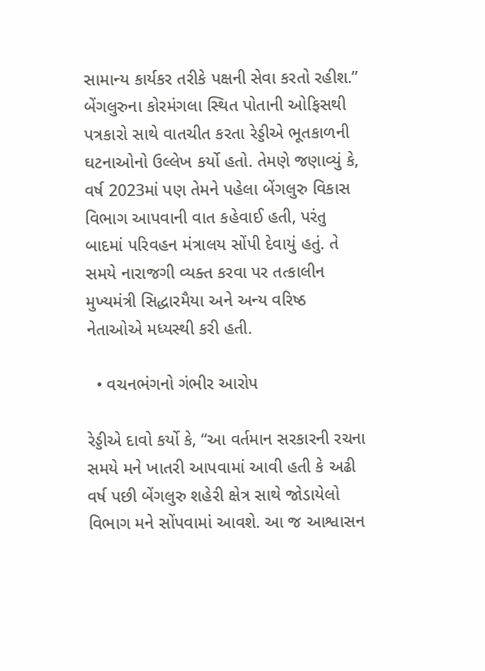સામાન્ય કાર્યકર તરીકે પક્ષની સેવા કરતો રહીશ.” બેંગલુરુના કોરમંગલા સ્થિત પોતાની ઓફિસથી પત્રકારો સાથે વાતચીત કરતા રેડ્ડીએ ભૂતકાળની ઘટનાઓનો ઉલ્લેખ કર્યો હતો. તેમણે જણાવ્યું કે, વર્ષ 2023માં પણ તેમને પહેલા બેંગલુરુ વિકાસ વિભાગ આપવાની વાત કહેવાઈ હતી, પરંતુ બાદમાં પરિવહન મંત્રાલય સોંપી દેવાયું હતું. તે સમયે નારાજગી વ્યક્ત કરવા પર તત્કાલીન મુખ્યમંત્રી સિદ્ધારમૈયા અને અન્ય વરિષ્ઠ નેતાઓએ મધ્યસ્થી કરી હતી.

  • વચનભંગનો ગંભીર આરોપ

રેડ્ડીએ દાવો કર્યો કે, “આ વર્તમાન સરકારની રચના સમયે મને ખાતરી આપવામાં આવી હતી કે અઢી વર્ષ પછી બેંગલુરુ શહેરી ક્ષેત્ર સાથે જોડાયેલો વિભાગ મને સોંપવામાં આવશે. આ જ આશ્વાસન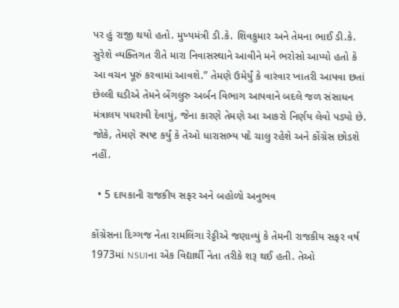પર હું રાજી થયો હતો. મુખ્યમંત્રી ડી.કે. શિવકુમાર અને તેમના ભાઈ ડી.કે. સુરેશે વ્યક્તિગત રીતે મારા નિવાસસ્થાને આવીને મને ભરોસો આપ્યો હતો કે આ વચન પૂરું કરવામાં આવશે.” તેમણે ઉમેર્યું કે વારંવાર ખાતરી આપવા છતાં છેલ્લી ઘડીએ તેમને બેંગલુરુ અર્બન વિભાગ આપવાને બદલે જળ સંસાધન મંત્રાલય પધરાવી દેવાયું, જેના કારણે તેમણે આ આકરો નિર્ણય લેવો પડ્યો છે. જોકે, તેમણે સ્પષ્ટ કર્યું કે તેઓ ધારાસભ્ય પદે ચાલુ રહેશે અને કોંગ્રેસ છોડશે નહીં.

  • 5 દાયકાની રાજકીય સફર અને બહોળો અનુભવ

કોંગ્રેસના દિગ્ગજ નેતા રામલિંગા રેડ્ડીએ જણાવ્યું કે તેમની રાજકીય સફર વર્ષ 1973માં NSUIના એક વિદ્યાર્થી નેતા તરીકે શરૂ થઈ હતી. તેઓ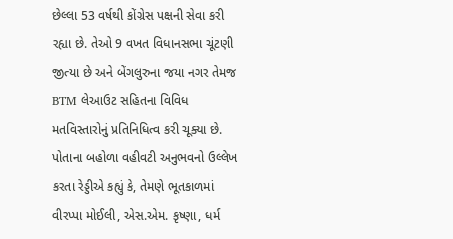છેલ્લા 53 વર્ષથી કોંગ્રેસ પક્ષની સેવા કરી રહ્યા છે. તેઓ 9 વખત વિધાનસભા ચૂંટણી જીત્યા છે અને બેંગલુરુના જયા નગર તેમજ BTM લેઆઉટ સહિતના વિવિધ મતવિસ્તારોનું પ્રતિનિધિત્વ કરી ચૂક્યા છે. પોતાના બહોળા વહીવટી અનુભવનો ઉલ્લેખ કરતા રેડ્ડીએ કહ્યું કે, તેમણે ભૂતકાળમાં વીરપ્પા મોઈલી, એસ.એમ. કૃષ્ણા, ધર્મ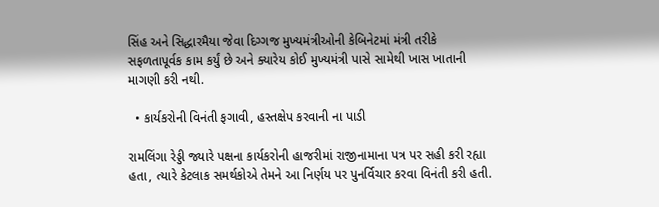સિંહ અને સિદ્ધારમૈયા જેવા દિગ્ગજ મુખ્યમંત્રીઓની કેબિનેટમાં મંત્રી તરીકે સફળતાપૂર્વક કામ કર્યું છે અને ક્યારેય કોઈ મુખ્યમંત્રી પાસે સામેથી ખાસ ખાતાની માગણી કરી નથી.

  • કાર્યકરોની વિનંતી ફગાવી, હસ્તક્ષેપ કરવાની ના પાડી

રામલિંગા રેડ્ડી જ્યારે પક્ષના કાર્યકરોની હાજરીમાં રાજીનામાના પત્ર પર સહી કરી રહ્યા હતા, ત્યારે કેટલાક સમર્થકોએ તેમને આ નિર્ણય પર પુનર્વિચાર કરવા વિનંતી કરી હતી.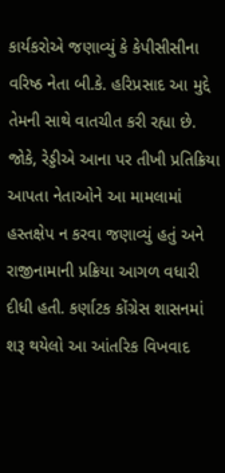કાર્યકરોએ જણાવ્યું કે કેપીસીસીના વરિષ્ઠ નેતા બી.કે. હરિપ્રસાદ આ મુદ્દે તેમની સાથે વાતચીત કરી રહ્યા છે. જોકે, રેડ્ડીએ આના પર તીખી પ્રતિક્રિયા આપતા નેતાઓને આ મામલામાં હસ્તક્ષેપ ન કરવા જણાવ્યું હતું અને રાજીનામાની પ્રક્રિયા આગળ વધારી દીધી હતી. કર્ણાટક કોંગ્રેસ શાસનમાં શરૂ થયેલો આ આંતરિક વિખવાદ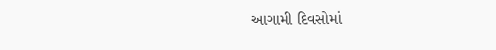આગામી દિવસોમાં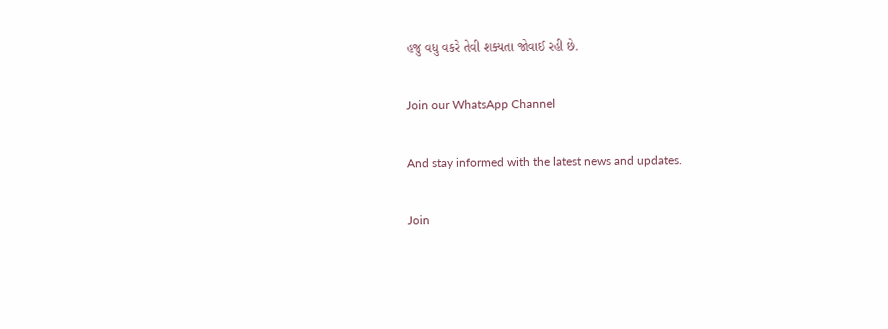હજુ વધુ વકરે તેવી શક્યતા જોવાઈ રહી છે.

Join our WhatsApp Channel

And stay informed with the latest news and updates.

Join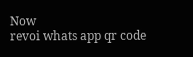Now
revoi whats app qr code